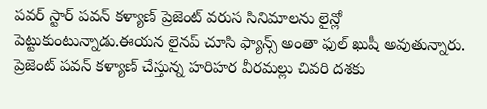పవర్ స్టార్ పవన్ కళ్యాణ్ ప్రెజెంట్ వరుస సినిమాలను లైన్లో పెట్టుకుంటున్నాడు.ఈయన లైనప్ చూసి ఫ్యాన్స్ అంతా ఫుల్ ఖుషీ అవుతున్నారు.
ప్రెజెంట్ పవన్ కళ్యాణ్ చేస్తున్న హరిహర వీరమల్లు చివరి దశకు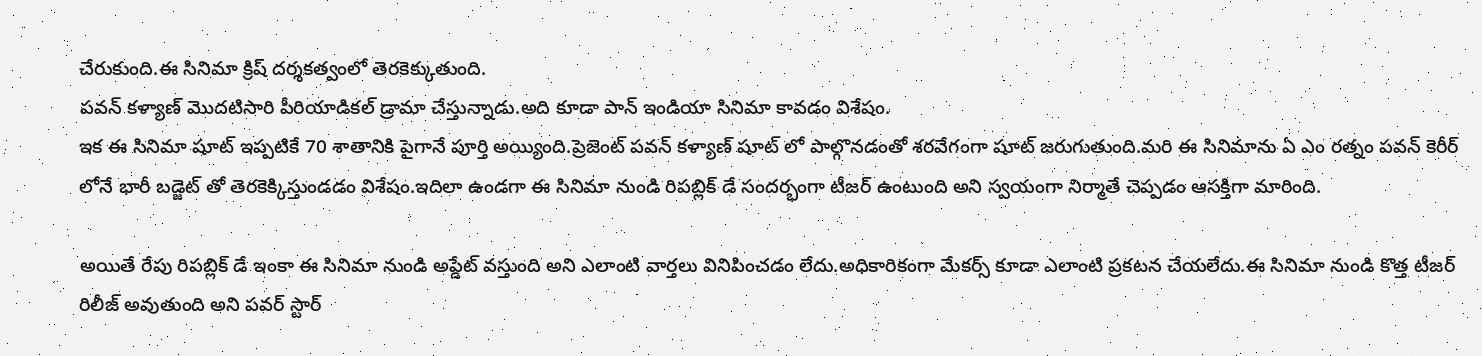చేరుకుంది.ఈ సినిమా క్రిష్ దర్శకత్వంలో తెరకెక్కుతుంది.
పవన్ కళ్యాణ్ మొదటిసారి పీరియాడికల్ డ్రామా చేస్తున్నాడు.అది కూడా పాన్ ఇండియా సినిమా కావడం విశేషం.
ఇక ఈ సినిమా షూట్ ఇప్పటికే 70 శాతానికి పైగానే పూర్తి అయ్యింది.ప్రెజెంట్ పవన్ కళ్యాణ్ షూట్ లో పాల్గొనడంతో శరవేగంగా షూట్ జరుగుతుంది.మరి ఈ సినిమాను ఏ ఎం రత్నం పవన్ కెరీర్ లోనే భారీ బడ్జెట్ తో తెరకెక్కిస్తుండడం విశేషం.ఇదిలా ఉండగా ఈ సినిమా నుండి రిపబ్లిక్ డే సందర్భంగా టీజర్ ఉంటుంది అని స్వయంగా నిర్మాతే చెప్పడం ఆసక్తిగా మారింది.

అయితే రేపు రిపబ్లిక్ డే ఇంకా ఈ సినిమా నుండి అప్డేట్ వస్తుంది అని ఎలాంటి వార్తలు వినిపించడం లేదు.అధికారికంగా మేకర్స్ కూడా ఎలాంటి ప్రకటన చేయలేదు.ఈ సినిమా నుండి కొత్త టీజర్ రిలీజ్ అవుతుంది అని పవర్ స్టార్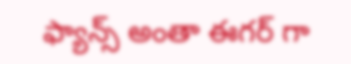ఫ్యాన్స్ అంతా ఈగర్ గా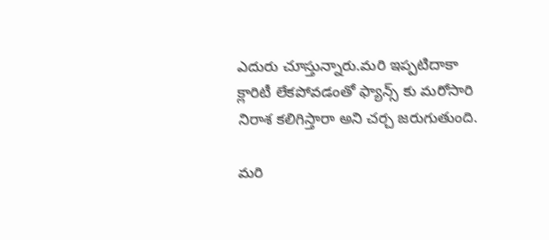ఎదురు చూస్తున్నారు.మరి ఇప్పటిదాకా క్లారిటీ లేకపోవడంతో ఫ్యాన్స్ కు మరోసారి నిరాశ కలిగిస్తారా అని చర్చ జరుగుతుంది.

మరి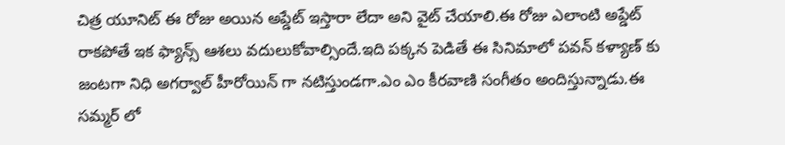చిత్ర యూనిట్ ఈ రోజు అయిన అప్డేట్ ఇస్తారా లేదా అని వైట్ చేయాలి.ఈ రోజు ఎలాంటి అప్డేట్ రాకపోతే ఇక ఫ్యాన్స్ ఆశలు వదులుకోవాల్సిందే.ఇది పక్కన పెడితే ఈ సినిమాలో పవన్ కళ్యాణ్ కు జంటగా నిధి అగర్వాల్ హీరోయిన్ గా నటిస్తుండగా.ఎం ఎం కీరవాణి సంగీతం అందిస్తున్నాడు.ఈ సమ్మర్ లో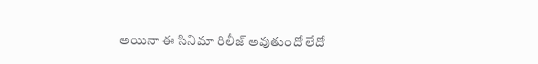అయినా ఈ సినిమా రిలీజ్ అవుతుందో లేదో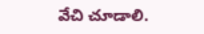వేచి చూడాలి.